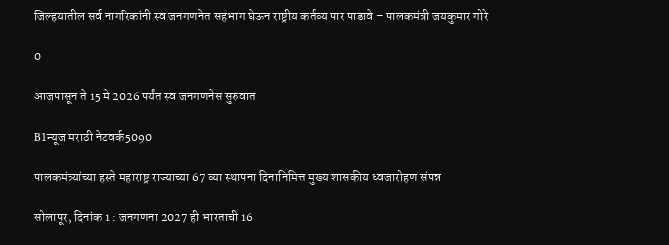जिल्हयातील सर्व नागरिकांनी स्व जनगणनेत सहभाग घेऊन राष्ट्रीय कर्तव्य पार पाडावे – पालकमंत्री जयकुमार गोरे

0

आजपासून ते 15 मे 2026 पर्यंत स्व जनगणनेस सुरुवात

B1न्यूज मराठी नेटवर्क5090

पालकमंत्र्यांच्या हस्ते महाराष्ट्र राज्याच्या 67 व्या स्थापना दिनानिमित्त मुख्य शासकीय ध्वजारोहण संपन्न

सोलापूर, दिनांक 1 : जनगणना 2027 ही भारताची 16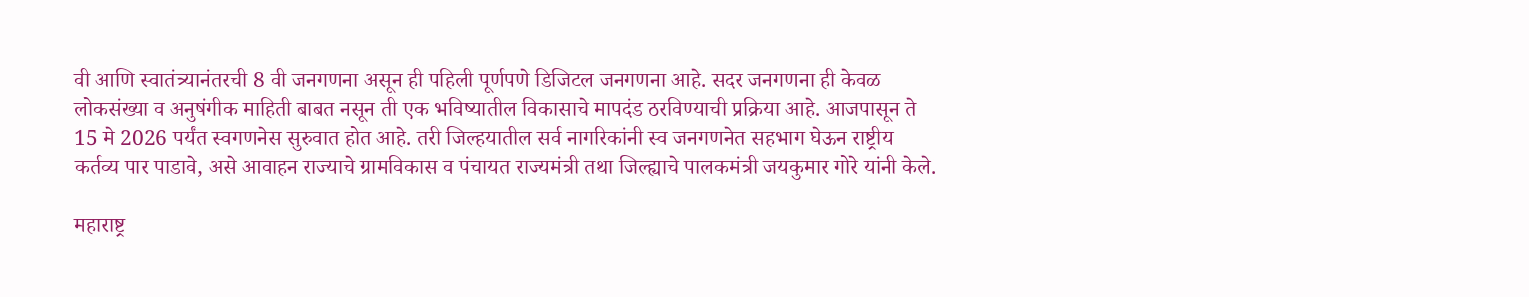वी आणि स्वातंत्र्यानंतरची 8 वी जनगणना असून ही पहिली पूर्णपणे डिजिटल जनगणना आहे. सदर जनगणना ही केवळ लोकसंख्या व अनुषंगीक माहिती बाबत नसून ती एक भविष्यातील विकासाचे मापदंड ठरविण्याची प्रक्रिया आहे. आजपासून ते 15 मे 2026 पर्यंत स्वगणनेस सुरुवात होत आहे. तरी जिल्हयातील सर्व नागरिकांनी स्व जनगणनेत सहभाग घेऊन राष्ट्रीय कर्तव्य पार पाडावे, असे आवाहन राज्याचे ग्रामविकास व पंचायत राज्यमंत्री तथा जिल्ह्याचे पालकमंत्री जयकुमार गोरे यांनी केले.

महाराष्ट्र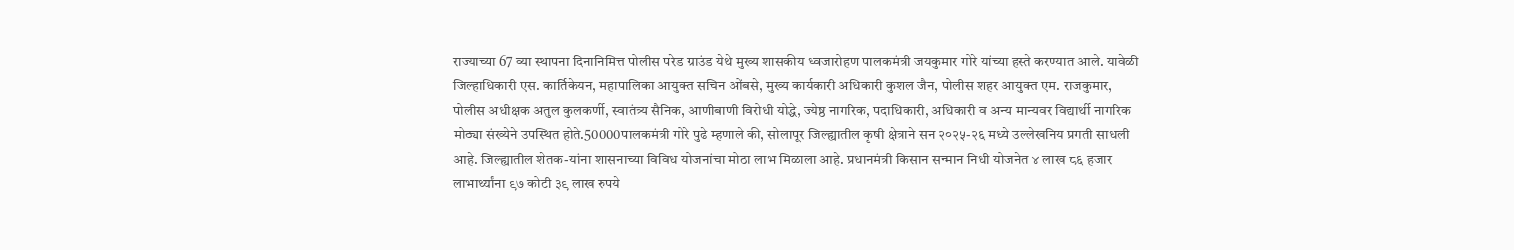राज्याच्या 67 व्या स्थापना दिनानिमित्त पोलीस परेड ग्राउंड येथे मुख्य शासकीय ध्वजारोहण पालकमंत्री जयकुमार गोरे यांच्या हस्ते करण्यात आले. यावेळी जिल्हाधिकारी एस. कार्तिकेयन, महापालिका आयुक्त सचिन ओंबसे, मुख्य कार्यकारी अधिकारी कुशल जैन, पोलीस शहर आयुक्त एम. राजकुमार, पोलीस अधीक्षक अतुल कुलकर्णी, स्वातंत्र्य सैनिक, आणीबाणी विरोधी योद्धे, ज्येष्ठ नागरिक, पदाधिकारी, अधिकारी व अन्य मान्यवर विद्यार्थी नागरिक मोठ्या संख्येने उपस्थित होते.50000पालकमंत्री गोरे पुढे म्हणाले की, सोलापूर जिल्ह्यातील कृषी क्षेत्राने सन २०२५-२६ मध्ये उल्लेखनिय प्रगती साधली आहे. जिल्ह्यातील शेतक-यांना शासनाच्या विविध योजनांचा मोठा लाभ मिळाला आहे. प्रधानमंत्री किसान सन्मान निधी योजनेत ४ लाख ८६ हजार लाभार्थ्यांना ९७ कोटी ३९ लाख रुपये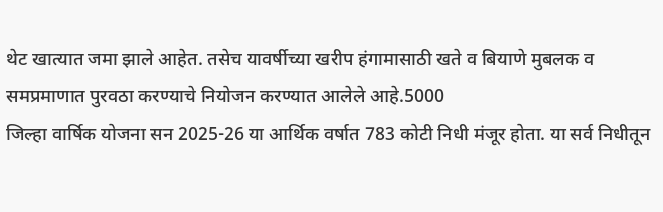थेट खात्यात जमा झाले आहेत. तसेच यावर्षीच्या खरीप हंगामासाठी खते व बियाणे मुबलक व समप्रमाणात पुरवठा करण्याचे नियोजन करण्यात आलेले आहे.5000
जिल्हा वार्षिक योजना सन 2025-26 या आर्थिक वर्षात 783 कोटी निधी मंजूर होता. या सर्व निधीतून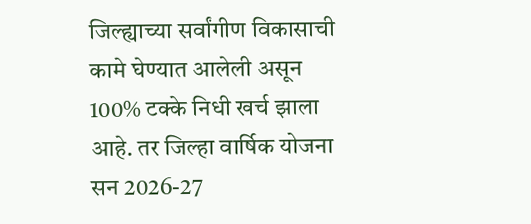जिल्ह्याच्या सर्वांगीण विकासाची कामे घेण्यात आलेली असून 100% टक्के निधी खर्च झाला आहे. तर जिल्हा वार्षिक योजना सन 2026-27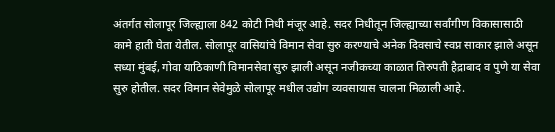अंतर्गत सोलापूर जिल्ह्याला 842 कोटी निधी मंजूर आहे. सदर निधीतून जिल्ह्याच्या सर्वांगीण विकासासाठी कामे हाती घेता येतील. सोलापूर वासियांचे विमान सेवा सुरु करण्याचे अनेक दिवसाचे स्वप्न साकार झाले असून सध्या मुंबई, गोवा याठिकाणी विमानसेवा सुरु झाली असून नजीकच्या काळात तिरुपती हैद्राबाद व पुणे या सेवा सुरु होतील. सदर विमान सेवेमुळे सोलापूर मधील उद्योग व्यवसायास चालना मिळाली आहे.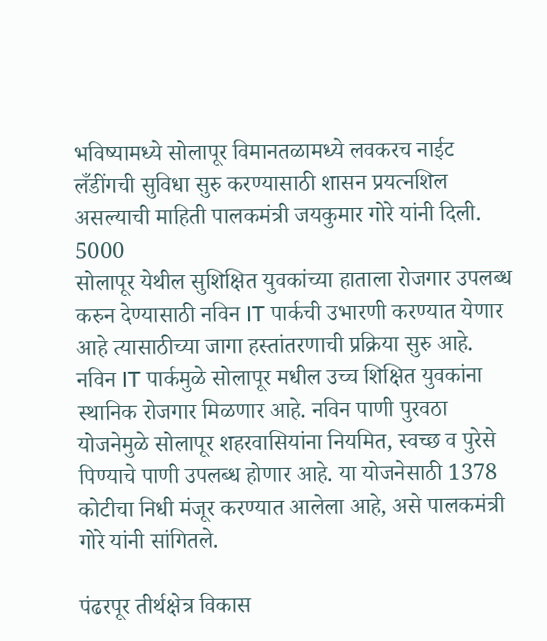भविष्यामध्ये सोलापूर विमानतळामध्ये लवकरच नाईट लँडींगची सुविधा सुरु करण्यासाठी शासन प्रयत्नशिल असल्याची माहिती पालकमंत्री जयकुमार गोरे यांनी दिली.
5000
सोलापूर येथील सुशिक्षित युवकांच्या हाताला रोजगार उपलब्ध करुन देण्यासाठी नविन IT पार्कची उभारणी करण्यात येणार आहे त्यासाठीच्या जागा हस्तांतरणाची प्रक्रिया सुरु आहे. नविन IT पार्कमुळे सोलापूर मधील उच्च शिक्षित युवकांना स्थानिक रोजगार मिळणार आहे. नविन पाणी पुरवठा योजनेमुळे सोलापूर शहरवासियांना नियमित, स्वच्छ व पुरेसे पिण्याचे पाणी उपलब्ध होणार आहे. या योजनेसाठी 1378 कोटीचा निधी मंजूर करण्यात आलेला आहे, असे पालकमंत्री गोरे यांनी सांगितले.

पंढरपूर तीर्थक्षेत्र विकास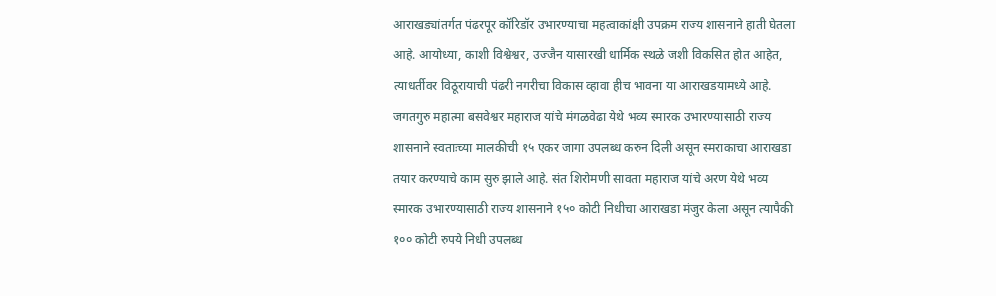आराखड्यांतर्गत पंढरपूर कॉरिडॉर उभारण्याचा महत्वाकांक्षी उपक्रम राज्य शासनाने हाती घेतला आहे. आयोध्या, काशी विश्वेश्वर, उज्जैन यासारखी धार्मिक स्थळे जशी विकसित होत आहेत, त्याधर्तीवर विठूरायाची पंढरी नगरीचा विकास व्हावा हीच भावना या आराखडयामध्ये आहे. जगतगुरु महात्मा बसवेश्वर महाराज यांचे मंगळवेढा येथे भव्य स्मारक उभारण्यासाठी राज्य शासनाने स्वताःच्या मालकीची १५ एकर जागा उपलब्ध करुन दिली असून स्मराकाचा आराखडा तयार करण्याचे काम सुरु झाले आहे. संत शिरोमणी सावता महाराज यांचे अरण येथे भव्य स्मारक उभारण्यासाठी राज्य शासनाने १५० कोटी निधीचा आराखडा मंजुर केला असून त्यापैकी १०० कोटी रुपये निधी उपलब्ध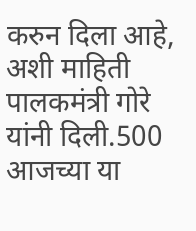करुन दिला आहे, अशी माहिती पालकमंत्री गोरे यांनी दिली.500
आजच्या या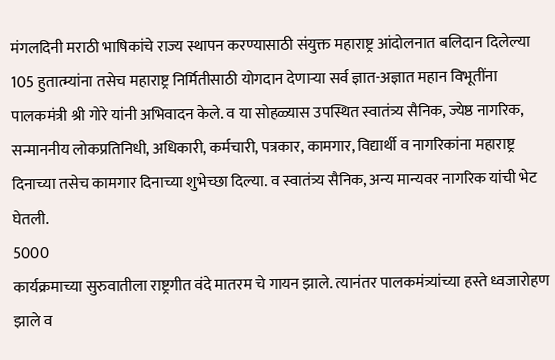मंगलदिनी मराठी भाषिकांचे राज्य स्थापन करण्यासाठी संयुक्त महाराष्ट्र आंदोलनात बलिदान दिलेल्या 105 हुतात्म्यांना तसेच महाराष्ट्र निर्मितीसाठी योगदान देणाऱ्या सर्व ज्ञात-अज्ञात महान विभूतींना पालकमंत्री श्री गोरे यांनी अभिवादन केले. व या सोहळ्यास उपस्थित स्वातंत्र्य सैनिक, ज्येष्ठ नागरिक, सन्माननीय लोकप्रतिनिधी, अधिकारी, कर्मचारी, पत्रकार, कामगार, विद्यार्थी व नागरिकांना महाराष्ट्र दिनाच्या तसेच कामगार दिनाच्या शुभेच्छा दिल्या. व स्वातंत्र्य सैनिक, अन्य मान्यवर नागरिक यांची भेट घेतली.
5000
कार्यक्रमाच्या सुरुवातीला राष्ट्रगीत वंदे मातरम चे गायन झाले. त्यानंतर पालकमंत्र्यांच्या हस्ते ध्वजारोहण झाले व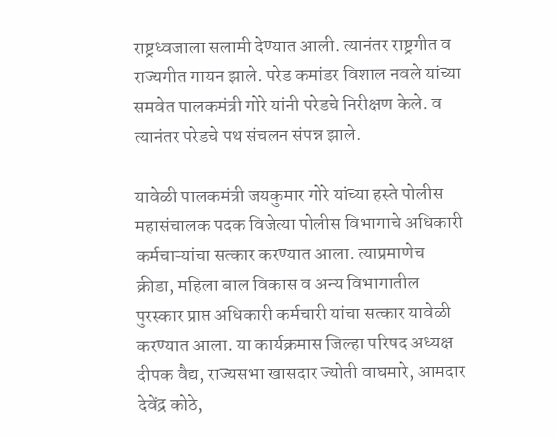राष्ट्रध्वजाला सलामी देण्यात आली. त्यानंतर राष्ट्रगीत व राज्यगीत गायन झाले. परेड कमांडर विशाल नवले यांच्या समवेत पालकमंत्री गोरे यांनी परेडचे निरीक्षण केले. व त्यानंतर परेडचे पथ संचलन संपन्न झाले.

यावेळी पालकमंत्री जयकुमार गोरे यांच्या हस्ते पोलीस महासंचालक पदक विजेत्या पोलीस विभागाचे अधिकारी कर्मचाऱ्यांचा सत्कार करण्यात आला. त्याप्रमाणेच क्रीडा, महिला बाल विकास व अन्य विभागातील पुरस्कार प्राप्त अधिकारी कर्मचारी यांचा सत्कार यावेळी करण्यात आला. या कार्यक्रमास जिल्हा परिषद अध्यक्ष दीपक वैद्य, राज्यसभा खासदार ज्योती वाघमारे, आमदार देवेंद्र कोठे,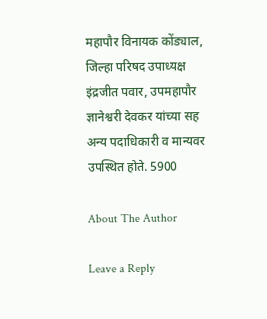महापौर विनायक कोंड्याल, जिल्हा परिषद उपाध्यक्ष इंद्रजीत पवार, उपमहापौर ज्ञानेश्वरी देवकर यांच्या सह अन्य पदाधिकारी व मान्यवर उपस्थित होते. 5900

About The Author

Leave a Reply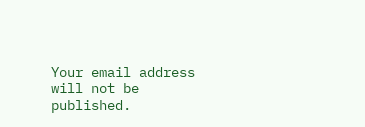Your email address will not be published.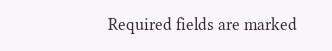Required fields are marked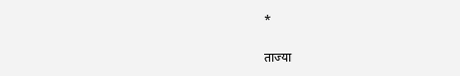*

ताज्या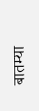बातम्या